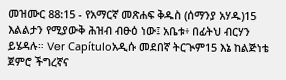መዝሙር 88:15 - የአማርኛ መጽሐፍ ቅዱስ (ሰማንያ አሃዱ)15 እልልታን የሚያውቅ ሕዝብ ብፁዕ ነው፤ አቤቱ፥ በፊትህ ብርሃን ይሄዳሉ። Ver Capítuloአዲሱ መደበኛ ትርጒም15 እኔ ከልጅነቴ ጀምሮ ችግረኛና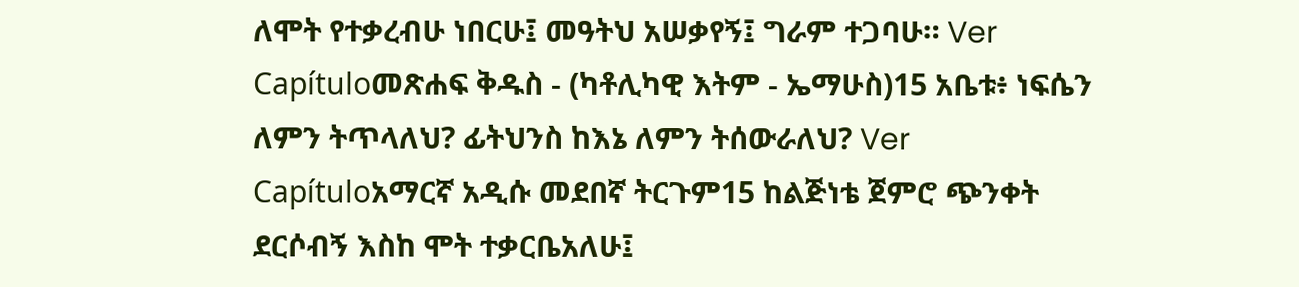ለሞት የተቃረብሁ ነበርሁ፤ መዓትህ አሠቃየኝ፤ ግራም ተጋባሁ። Ver Capítuloመጽሐፍ ቅዱስ - (ካቶሊካዊ እትም - ኤማሁስ)15 አቤቱ፥ ነፍሴን ለምን ትጥላለህ? ፊትህንስ ከእኔ ለምን ትሰውራለህ? Ver Capítuloአማርኛ አዲሱ መደበኛ ትርጉም15 ከልጅነቴ ጀምሮ ጭንቀት ደርሶብኝ እስከ ሞት ተቃርቤአለሁ፤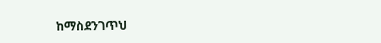ከማስደንገጥህ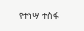የተነሣ ተስፋ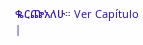ቈርጬአለሁ። Ver Capítulo |